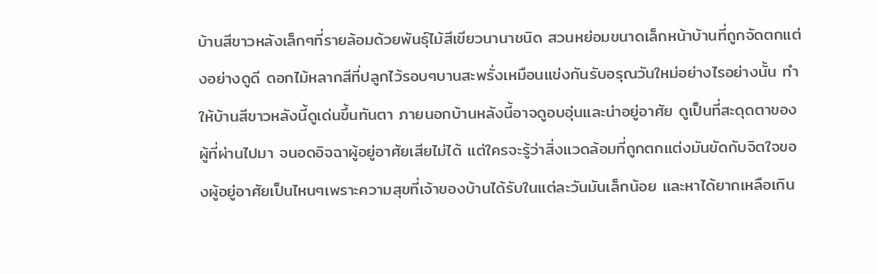บ้านสีขาวหลังเล็กๆที่รายล้อมด้วยพันธุ์ไม้สีเขียวนานาชนิด สวนหย่อมขนาดเล็กหน้าบ้านที่ถูกจัดตกแต่งอย่างดูดี ดอกไม้หลากสีที่ปลูกไว้รอบๆบานสะพรั่งเหมือนแข่งกันรับอรุณวันใหม่อย่างไรอย่างนั้น ทำให้บ้านสีขาวหลังนี้ดูเด่นขึ้นทันตา ภายนอกบ้านหลังนี้อาจดูอบอุ่นและน่าอยู่อาศัย ดูเป็นที่สะดุดตาของผู้ที่ผ่านไปมา จนอดอิจฉาผู้อยู่อาศัยเสียไม่ได้ แต่ใครจะรู้ว่าสิ่งแวดล้อมที่ถูกตกแต่งมันขัดกับจิตใจของผู้อยู่อาศัยเป็นไหนๆเพราะความสุขที่เจ้าของบ้านได้รับในแต่ละวันมันเล็กน้อย และหาได้ยากเหลือเกิน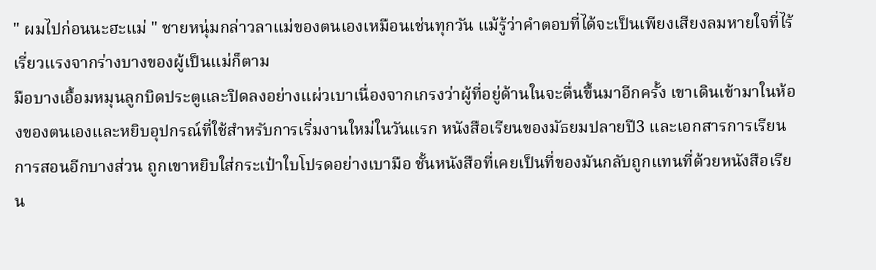" ผมไปก่อนนะฮะแม่ " ชายหนุ่มกล่าวลาแม่ของตนเองเหมือนเช่นทุกวัน แม้รู้ว่าคำตอบที่ได้จะเป็นเพียงเสียงลมหายใจที่ไร้เรี่ยวแรงจากร่างบางของผู้เป็นแม่ก็ตาม
มือบางเอื้อมหมุนลูกบิดประตูและปิดลงอย่างแผ่วเบาเนื่องจากเกรงว่าผู้ที่อยู่ด้านในจะตื่นขึ้นมาอีกครั้ง เขาเดินเข้ามาในห้องของตนเองและหยิบอุปกรณ์ที่ใช้สำหรับการเริ่มงานใหม่ในวันแรก หนังสือเรียนของมัธยมปลายปี3 และเอกสารการเรียนการสอนอีกบางส่วน ถูกเขาหยิบใส่กระเป๋าใบโปรดอย่างเบามือ ชั้นหนังสือที่เคยเป็นที่ของมันกลับถูกแทนที่ด้วยหนังสือเรียน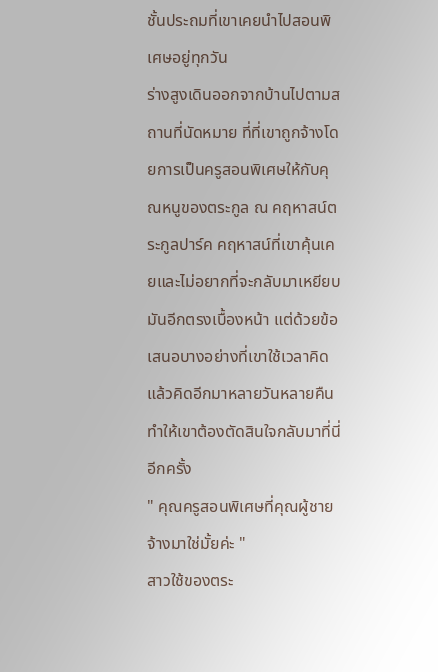ชั้นประถมที่เขาเคยนำไปสอนพิเศษอยู่ทุกวัน
ร่างสูงเดินออกจากบ้านไปตามสถานที่นัดหมาย ที่ที่เขาถูกจ้างโดยการเป็นครูสอนพิเศษให้กับคุณหนูของตระกูล ณ คฤหาสน์ตระกูลปาร์ค คฤหาสน์ที่เขาคุ้นเคยและไม่อยากที่จะกลับมาเหยียบมันอีกตรงเบื้องหน้า แต่ด้วยข้อเสนอบางอย่างที่เขาใช้เวลาคิดแล้วคิดอีกมาหลายวันหลายคืน ทำให้เขาต้องตัดสินใจกลับมาที่นี่อีกครั้ง
" คุณครูสอนพิเศษที่คุณผู้ชายจ้างมาใช่มั้ยค่ะ "
สาวใช้ของตระ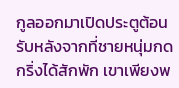กูลออกมาเปิดประตูต้อนรับหลังจากที่ชายหนุ่มกดกริ่งได้สักพัก เขาเพียงพ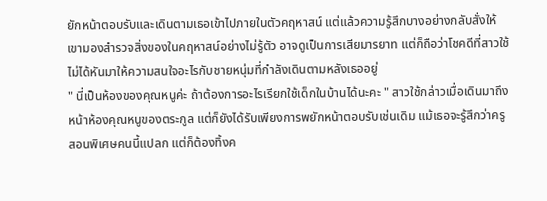ยักหน้าตอบรับและเดินตามเธอเข้าไปภายในตัวคฤหาสน์ แต่แล้วความรู้สึกบางอย่างกลับสั่งให้เขามองสำรวจสิ่งของในคฤหาสน์อย่างไม่รู้ตัว อาจดูเป็นการเสียมารยาท แต่ก็ถือว่าโชคดีที่สาวใช้ไม่ได้หันมาให้ความสนใจอะไรกับชายหนุ่มที่กำลังเดินตามหลังเธออยู่
" นี่เป็นห้องของคุณหนูค่ะ ถ้าต้องการอะไรเรียกใช้เด็กในบ้านได้นะคะ " สาวใช้กล่าวเมื่อเดินมาถึงหน้าห้องคุณหนูของตระกูล แต่ก็ยังได้รับเพียงการพยักหน้าตอบรับเช่นเดิม แม้เธอจะรู้สึกว่าครูสอนพิเศษคนนี้แปลก แต่ก็ต้องทิ้งค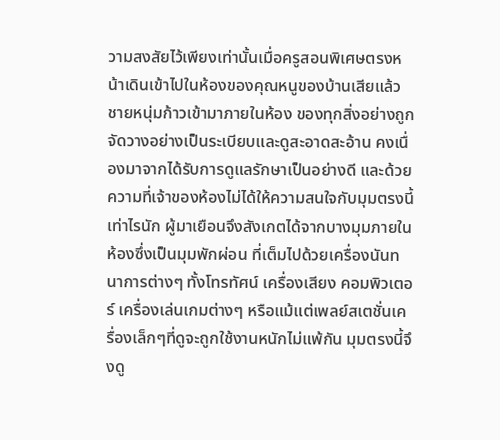วามสงสัยไว้เพียงเท่านั้นเมื่อครูสอนพิเศษตรงหน้าเดินเข้าไปในห้องของคุณหนูของบ้านเสียแล้ว
ชายหนุ่มก้าวเข้ามาภายในห้อง ของทุกสิ่งอย่างถูกจัดวางอย่างเป็นระเบียบและดูสะอาดสะอ้าน คงเนื่องมาจากได้รับการดูแลรักษาเป็นอย่างดี และด้วยความที่เจ้าของห้องไม่ได้ให้ความสนใจกับมุมตรงนี้เท่าไรนัก ผู้มาเยือนจึงสังเกตได้จากบางมุมภายในห้องซึ่งเป็นมุมพักผ่อน ที่เต็มไปด้วยเครื่องนันทนาการต่างๆ ทั้งโทรทัศน์ เครื่องเสียง คอมพิวเตอร์ เครื่องเล่นเกมต่างๆ หรือแม้แต่เพลย์สเตชั่นเครื่องเล็กๆที่ดูจะถูกใช้งานหนักไม่แพ้กัน มุมตรงนี้จึงดู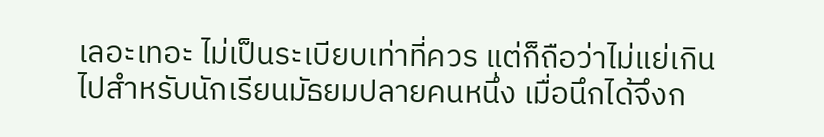เลอะเทอะ ไม่เป็นระเบียบเท่าที่ควร แต่ก็ถือว่าไม่แย่เกินไปสำหรับนักเรียนมัธยมปลายคนหนึ่ง เมื่อนึกได้จึงก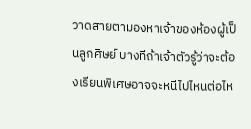วาดสายตามองหาเจ้าของห้องผู้เป็นลูกศิษย์ บางทีถ้าเจ้าตัวรู้ว่าจะต้องเรียนพิเศษอาจจะหนีไปไหนต่อไห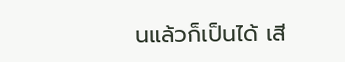นแล้วก็เป็นได้ เสี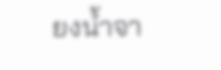ยงน้ำจา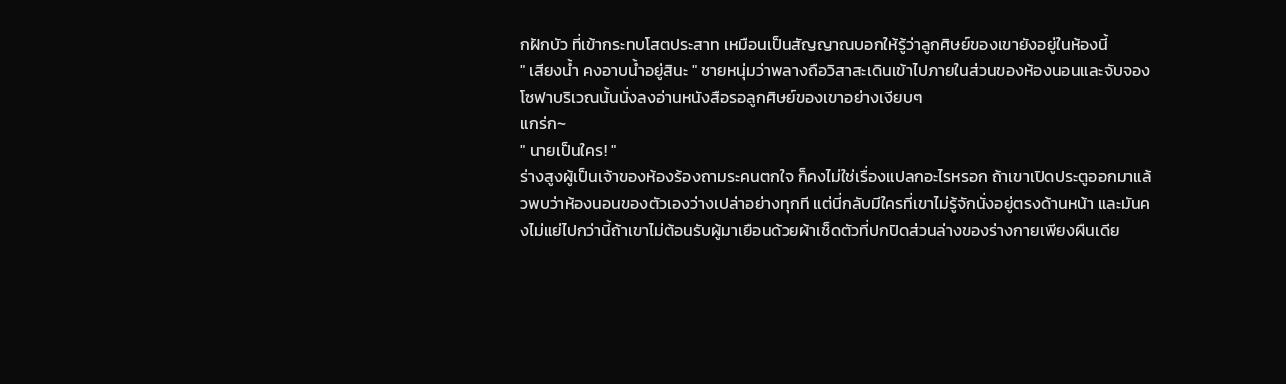กฝักบัว ที่เข้ากระทบโสตประสาท เหมือนเป็นสัญญาณบอกให้รู้ว่าลูกศิษย์ของเขายังอยู่ในห้องนี้
" เสียงน้ำ คงอาบน้ำอยู่สินะ " ชายหนุ่มว่าพลางถือวิสาสะเดินเข้าไปภายในส่วนของห้องนอนและจับจองโซฟาบริเวณนั้นนั่งลงอ่านหนังสือรอลูกศิษย์ของเขาอย่างเงียบๆ
แกร่ก~
" นายเป็นใคร! "
ร่างสูงผู้เป็นเจ้าของห้องร้องถามระคนตกใจ ก็คงไม่ใช่เรื่องแปลกอะไรหรอก ถ้าเขาเปิดประตูออกมาแล้วพบว่าห้องนอนของตัวเองว่างเปล่าอย่างทุกที แต่นี่กลับมีใครที่เขาไม่รู้จักนั่งอยู่ตรงด้านหน้า และมันคงไม่แย่ไปกว่านี้ถ้าเขาไม่ต้อนรับผู้มาเยือนด้วยผ้าเช็ดตัวที่ปกปิดส่วนล่างของร่างกายเพียงผืนเดีย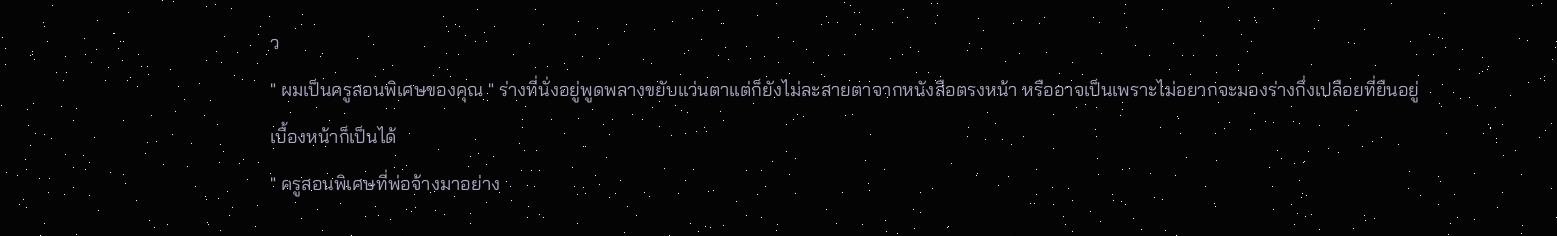ว
" ผมเป็นครูสอนพิเศษของคุณ " ร่างที่นั่งอยู่พูดพลางขยับแว่นตาแต่ก็ยังไม่ละสายตาจากหนังสือตรงหน้า หรืออาจเป็นเพราะไม่อยากจะมองร่างกึ่งเปลือยที่ยืนอยู่เบื้องหน้าก็เป็นได้
" ครูสอนพิเศษที่พ่อจ้างมาอย่าง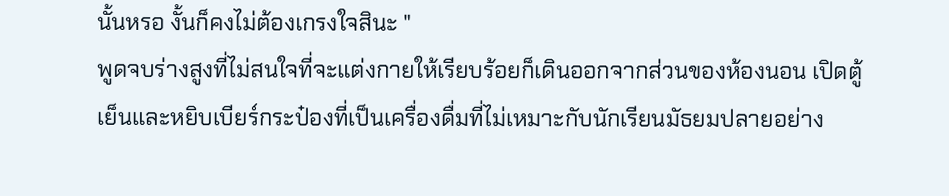นั้นหรอ งั้นก็คงไม่ต้องเกรงใจสินะ "
พูดจบร่างสูงที่ไม่สนใจที่จะแต่งกายให้เรียบร้อยก็เดินออกจากส่วนของห้องนอน เปิดตู้เย็นและหยิบเบียร์กระป๋องที่เป็นเครื่องดื่มที่ไม่เหมาะกับนักเรียนมัธยมปลายอย่าง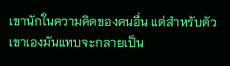เขานักในความคิดของคนอื่น แต่สำหรับตัวเขาเองมันแทบจะกลายเป็น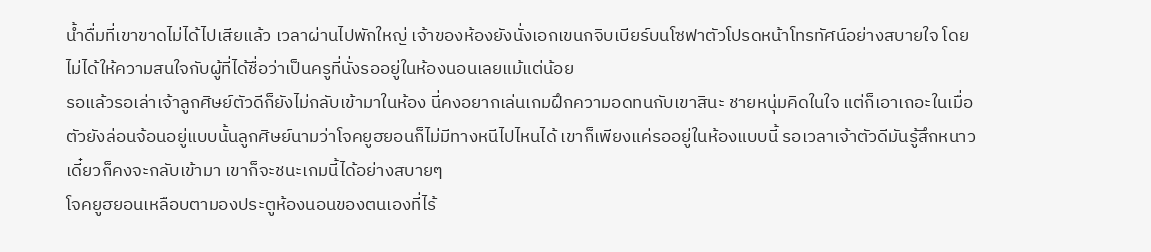น้ำดื่มที่เขาขาดไม่ได้ไปเสียแล้ว เวลาผ่านไปพักใหญ่ เจ้าของห้องยังนั่งเอกเขนกจิบเบียร์บนโซฟาตัวโปรดหน้าโทรทัศน์อย่างสบายใจ โดยไม่ได้ให้ความสนใจกับผู้ที่ได้ชื่อว่าเป็นครูที่นั่งรออยู่ในห้องนอนเลยแม้แต่น้อย
รอแล้วรอเล่าเจ้าลูกศิษย์ตัวดีก็ยังไม่กลับเข้ามาในห้อง นี่คงอยากเล่นเกมฝึกความอดทนกับเขาสินะ ชายหนุ่มคิดในใจ แต่ก็เอาเถอะในเมื่อตัวยังล่อนจ้อนอยู่แบบนั้นลูกศิษย์นามว่าโจคยูฮยอนก็ไม่มีทางหนีไปไหนได้ เขาก็เพียงแค่รออยู่ในห้องแบบนี้ รอเวลาเจ้าตัวดีมันรู้สึกหนาว เดี๋ยวก็คงจะกลับเข้ามา เขาก็จะชนะเกมนี้ได้อย่างสบายๆ
โจคยูฮยอนเหลือบตามองประตูห้องนอนของตนเองที่ไร้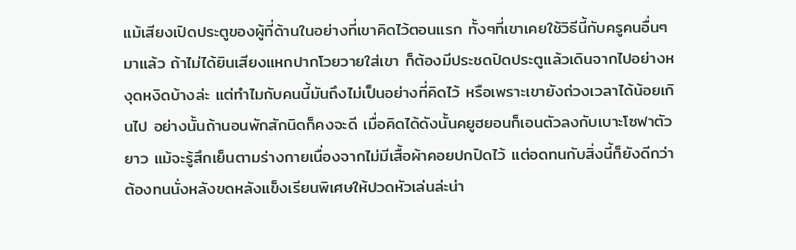แม้เสียงเปิดประตูของผู้ที่ด้านในอย่างที่เขาคิดไว้ตอนแรก ทั้งๆที่เขาเคยใช้วิธีนี้กับครูคนอื่นๆมาแล้ว ถ้าไม่ได้ยินเสียงแหกปากโวยวายใส่เขา ก็ต้องมีประชดปิดประตูแล้วเดินจากไปอย่างหงุดหงิดบ้างล่ะ แต่ทำไมกับคนนี้มันถึงไม่เป็นอย่างที่คิดไว้ หรือเพราะเขายังถ่วงเวลาได้น้อยเกินไป อย่างนั้นถ้านอนพักสักนิดก็คงจะดี เมื่อคิดได้ดังนั้นคยูฮยอนก็เอนตัวลงกับเบาะโซฟาตัวยาว แม้จะรู้สึกเย็นตามร่างกายเนื่องจากไม่มีเสื้อผ้าคอยปกปิดไว้ แต่อดทนกับสิ่งนี้ก็ยังดีกว่าต้องทนนั่งหลังขดหลังแข็งเรียนพิเศษให้ปวดหัวเล่นล่ะน่า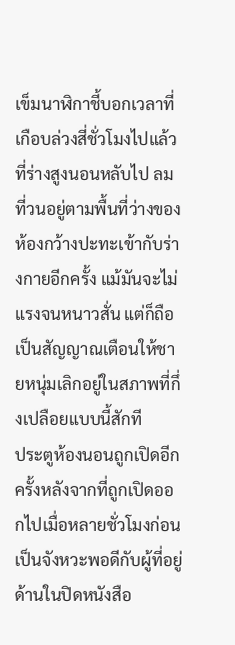เข็มนาฬิกาชี้บอกเวลาที่เกือบล่วงสี่ชั่วโมงไปแล้วที่ร่างสูงนอนหลับไป ลมที่วนอยู่ตามพื้นที่ว่างของห้องกว้างปะทะเข้ากับร่างกายอีกครั้ง แม้มันจะไม่แรงจนหนาวสั่น แต่ก็ถือเป็นสัญญาณเตือนให้ชายหนุ่มเลิกอยู่ในสภาพที่กึ่งเปลือยแบบนี้สักที
ประตูห้องนอนถูกเปิดอีกครั้งหลังจากที่ถูกเปิดออกไปเมื่อหลายชั่วโมงก่อน เป็นจังหวะพอดีกับผู้ที่อยู่ด้านในปิดหนังสือ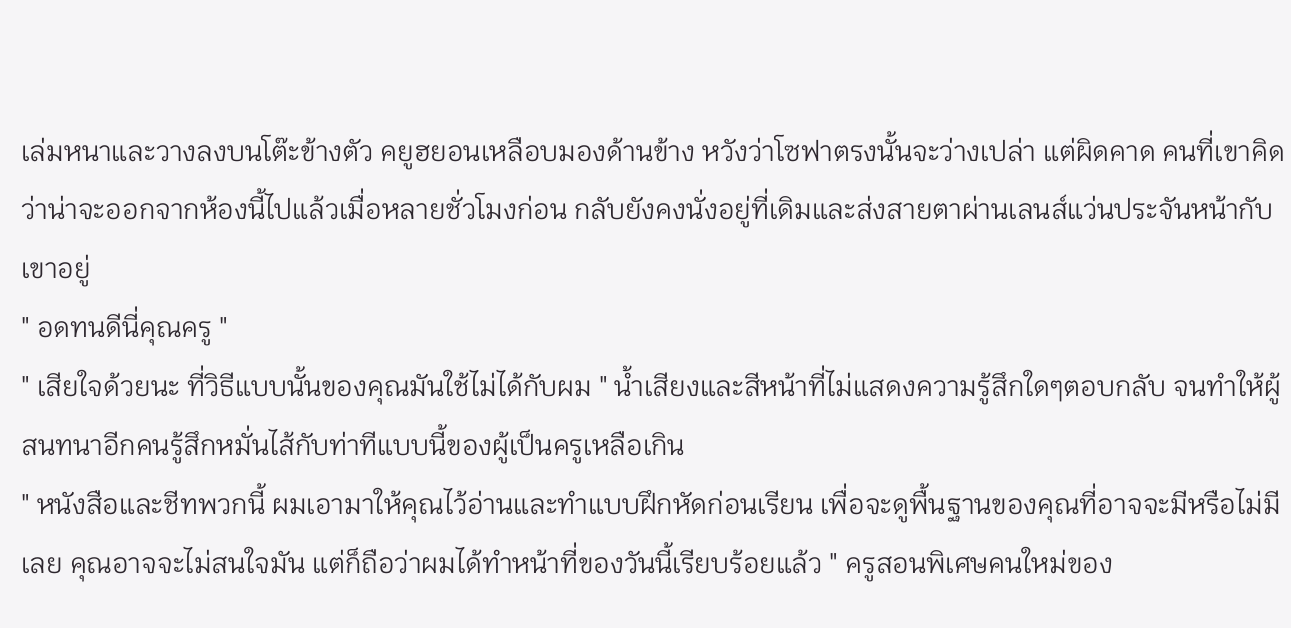เล่มหนาและวางลงบนโต๊ะข้างตัว คยูฮยอนเหลือบมองด้านข้าง หวังว่าโซฟาตรงนั้นจะว่างเปล่า แต่ผิดคาด คนที่เขาคิดว่าน่าจะออกจากห้องนี้ไปแล้วเมื่อหลายชั่วโมงก่อน กลับยังคงนั่งอยู่ที่เดิมและส่งสายตาผ่านเลนส์แว่นประจันหน้ากับเขาอยู่
" อดทนดีนี่คุณครู "
" เสียใจด้วยนะ ที่วิธีแบบนั้นของคุณมันใช้ไม่ได้กับผม " น้ำเสียงและสีหน้าที่ไม่แสดงความรู้สึกใดๆตอบกลับ จนทำให้ผู้สนทนาอีกคนรู้สึกหมั่นไส้กับท่าทีแบบนี้ของผู้เป็นครูเหลือเกิน
" หนังสือและชีทพวกนี้ ผมเอามาให้คุณไว้อ่านและทำแบบฝึกหัดก่อนเรียน เพื่อจะดูพื้นฐานของคุณที่อาจจะมีหรือไม่มีเลย คุณอาจจะไม่สนใจมัน แต่ก็ถือว่าผมได้ทำหน้าที่ของวันนี้เรียบร้อยแล้ว " ครูสอนพิเศษคนใหม่ของ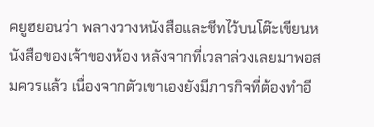คยูฮยอนว่า พลางวางหนังสือและชีทไว้บนโต๊ะเขียนหนังสือของเจ้าของห้อง หลังจากที่เวลาล่วงเลยมาพอสมควรแล้ว เนื่องจากตัวเขาเองยังมีภารกิจที่ต้องทำอี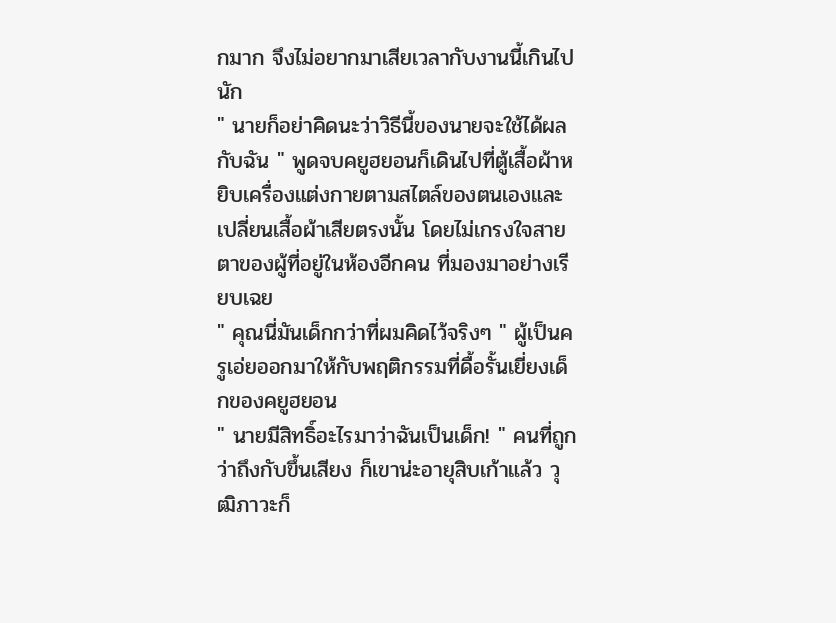กมาก จึงไม่อยากมาเสียเวลากับงานนี้เกินไปนัก
" นายก็อย่าคิดนะว่าวิธีนี้ของนายจะใช้ได้ผลกับฉัน " พูดจบคยูฮยอนก็เดินไปที่ตู้เสื้อผ้าหยิบเครื่องแต่งกายตามสไตล์ของตนเองและเปลี่ยนเสื้อผ้าเสียตรงนั้น โดยไม่เกรงใจสายตาของผู้ที่อยู่ในห้องอีกคน ที่มองมาอย่างเรียบเฉย
" คุณนี่มันเด็กกว่าที่ผมคิดไว้จริงๆ " ผู้เป็นครูเอ่ยออกมาให้กับพฤติกรรมที่ดื้อรั้นเยี่ยงเด็กของคยูฮยอน
" นายมีสิทธิ์อะไรมาว่าฉันเป็นเด็ก! " คนที่ถูกว่าถึงกับขึ้นเสียง ก็เขาน่ะอายุสิบเก้าแล้ว วุฒิภาวะก็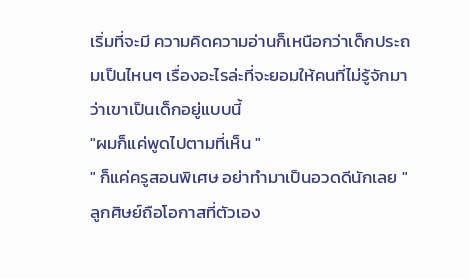เริ่มที่จะมี ความคิดความอ่านก็เหนือกว่าเด็กประถมเป็นไหนๆ เรื่องอะไรล่ะที่จะยอมให้คนที่ไม่รู้จักมาว่าเขาเป็นเด็กอยู่แบบนี้
"ผมก็แค่พูดไปตามที่เห็น "
" ก็แค่ครูสอนพิเศษ อย่าทำมาเป็นอวดดีนักเลย " ลูกศิษย์ถือโอกาสที่ตัวเอง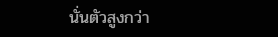นั่นตัวสูงกว่า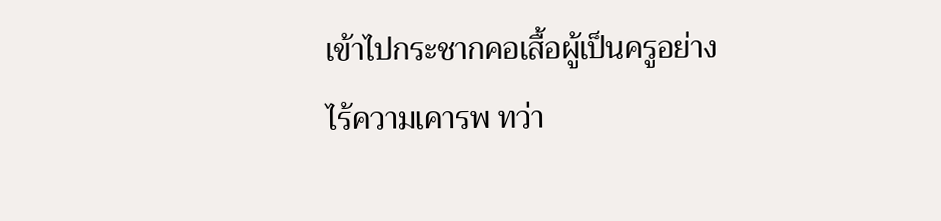เข้าไปกระชากคอเสื้อผู้เป็นครูอย่างไร้ความเคารพ ทว่า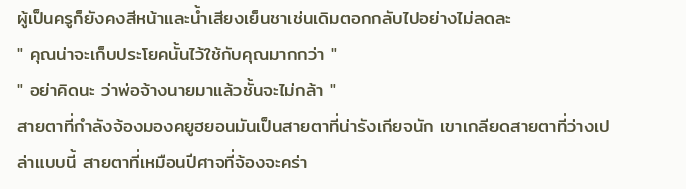ผู้เป็นครูก็ยังคงสีหน้าและน้ำเสียงเย็นชาเช่นเดิมตอกกลับไปอย่างไม่ลดละ
" คุณน่าจะเก็บประโยคนั้นไว้ใช้กับคุณมากกว่า "
" อย่าคิดนะ ว่าพ่อจ้างนายมาแล้วชั้นจะไม่กล้า "
สายตาที่กำลังจ้องมองคยูฮยอนมันเป็นสายตาที่น่ารังเกียจนัก เขาเกลียดสายตาที่ว่างเปล่าแบบนี้ สายตาที่เหมือนปีศาจที่จ้องจะคร่า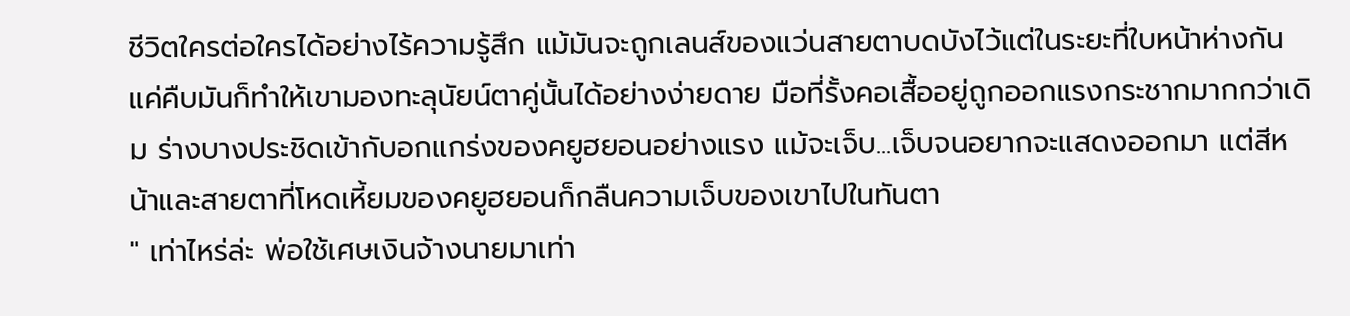ชีวิตใครต่อใครได้อย่างไร้ความรู้สึก แม้มันจะถูกเลนส์ของแว่นสายตาบดบังไว้แต่ในระยะที่ใบหน้าห่างกันแค่คืบมันก็ทำให้เขามองทะลุนัยน์ตาคู่นั้นได้อย่างง่ายดาย มือที่รั้งคอเสื้ออยู่ถูกออกแรงกระชากมากกว่าเดิม ร่างบางประชิดเข้ากับอกแกร่งของคยูฮยอนอย่างแรง แม้จะเจ็บ...เจ็บจนอยากจะแสดงออกมา แต่สีหน้าและสายตาที่โหดเหี้ยมของคยูฮยอนก็กลืนความเจ็บของเขาไปในทันตา
" เท่าไหร่ล่ะ พ่อใช้เศษเงินจ้างนายมาเท่า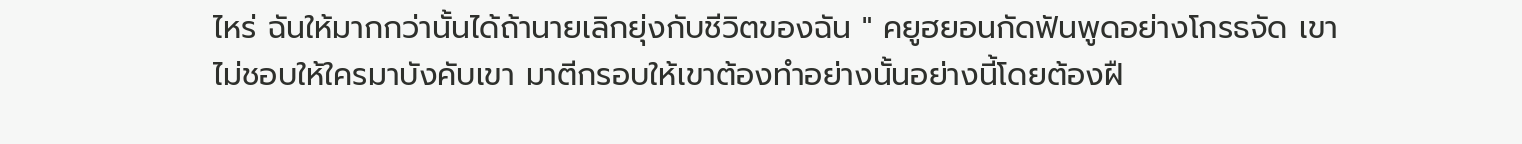ไหร่ ฉันให้มากกว่านั้นได้ถ้านายเลิกยุ่งกับชีวิตของฉัน " คยูฮยอนกัดฟันพูดอย่างโกรธจัด เขาไม่ชอบให้ใครมาบังคับเขา มาตีกรอบให้เขาต้องทำอย่างนั้นอย่างนี้โดยต้องฝื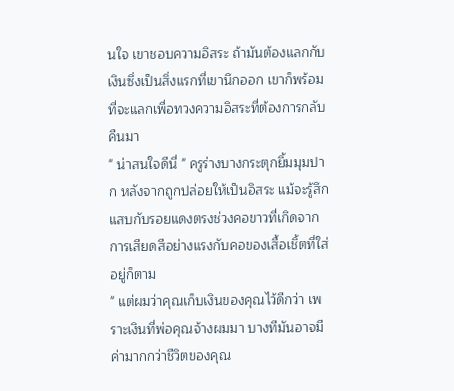นใจ เขาชอบความอิสระ ถ้ามันต้องแลกกับเงินซึ่งเป็นสิ่งแรกที่เขานึกออก เขาก็พร้อมที่จะแลกเพื่อทวงความอิสระที่ต้องการกลับคืนมา
" น่าสนใจดีนี่ " ครูร่างบางกระตุกยิ้มมุมปาก หลังจากถูกปล่อยให้เป็นอิสระ แม้จะรู้สึกแสบกับรอยแดงตรงช่วงคอขาวที่เกิดจากการเสียดสีอย่างแรงกับคอของเสื้อเชิ้ตที่ใส่อยู่ก็ตาม
" แต่ผมว่าคุณเก็บเงินของคุณไว้ดีกว่า เพราะเงินที่พ่อคุณจ้างผมมา บางทีมันอาจมีค่ามากกว่าชีวิตของคุณ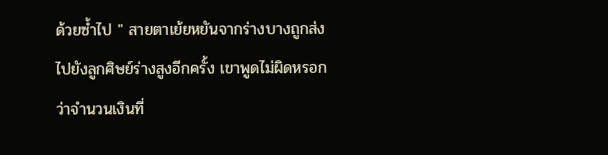ด้วยซ้ำไป " สายตาเย้ยหยันจากร่างบางถูกส่งไปยังลูกศิษย์ร่างสูงอีกครั้ง เขาพูดไม่ผิดหรอก ว่าจำนวนเงินที่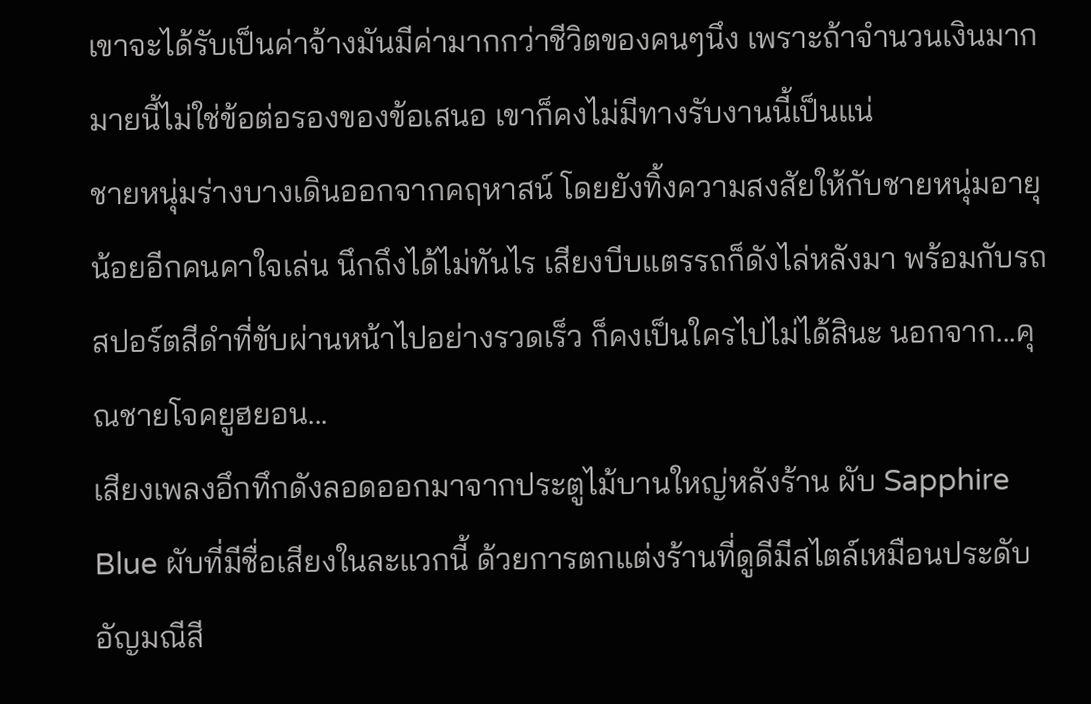เขาจะได้รับเป็นค่าจ้างมันมีค่ามากกว่าชีวิตของคนๆนึง เพราะถ้าจำนวนเงินมากมายนี้ไม่ใช่ข้อต่อรองของข้อเสนอ เขาก็คงไม่มีทางรับงานนี้เป็นแน่
ชายหนุ่มร่างบางเดินออกจากคฤหาสน์ โดยยังทิ้งความสงสัยให้กับชายหนุ่มอายุน้อยอีกคนคาใจเล่น นึกถึงได้ไม่ทันไร เสียงบีบแตรรถก็ดังไล่หลังมา พร้อมกับรถสปอร์ตสีดำที่ขับผ่านหน้าไปอย่างรวดเร็ว ก็คงเป็นใครไปไม่ได้สินะ นอกจาก...คุณชายโจคยูฮยอน...
เสียงเพลงอึกทึกดังลอดออกมาจากประตูไม้บานใหญ่หลังร้าน ผับ Sapphire Blue ผับที่มีชื่อเสียงในละแวกนี้ ด้วยการตกแต่งร้านที่ดูดีมีสไตล์เหมือนประดับอัญมณีสี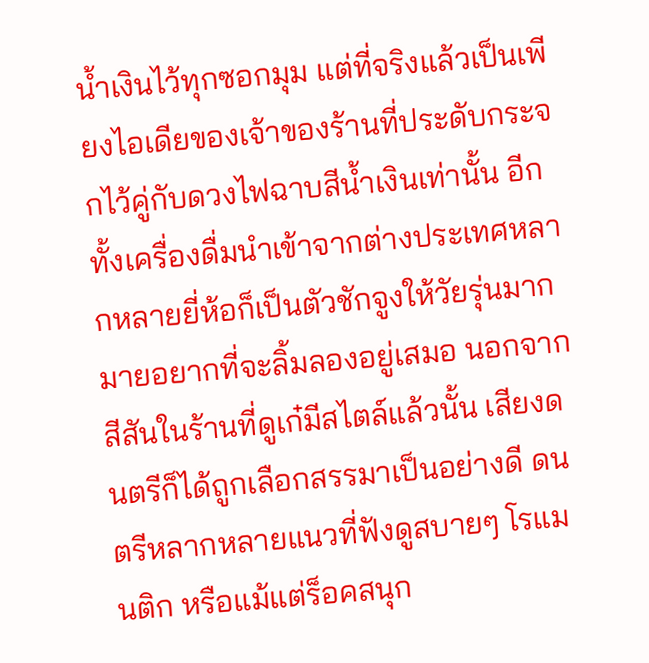น้ำเงินไว้ทุกซอกมุม แต่ที่จริงแล้วเป็นเพียงไอเดียของเจ้าของร้านที่ประดับกระจกไว้คู่กับดวงไฟฉาบสีน้ำเงินเท่านั้น อีกทั้งเครื่องดื่มนำเข้าจากต่างประเทศหลากหลายยี่ห้อก็เป็นตัวชักจูงให้วัยรุ่นมากมายอยากที่จะลิ้มลองอยู่เสมอ นอกจากสีสันในร้านที่ดูเก๋มีสไตล์แล้วนั้น เสียงดนตรีก็ได้ถูกเลือกสรรมาเป็นอย่างดี ดนตรีหลากหลายแนวที่ฟังดูสบายๆ โรแมนติก หรือแม้แต่ร็อคสนุก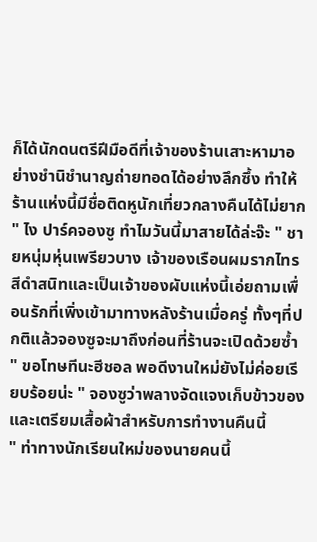ก็ได้นักดนตรีฝีมือดีที่เจ้าของร้านเสาะหามาอย่างชำนิชำนาญถ่ายทอดได้อย่างลึกซึ้ง ทำให้ร้านแห่งนี้มีชื่อติดหูนักเที่ยวกลางคืนได้ไม่ยาก
" ไง ปาร์คจองซู ทำไมวันนี้มาสายได้ล่ะจ๊ะ " ชายหนุ่มหุ่นเพรียวบาง เจ้าของเรือนผมรากไทรสีดำสนิทและเป็นเจ้าของผับแห่งนี้เอ่ยถามเพื่อนรักที่เพิ่งเข้ามาทางหลังร้านเมื่อครู่ ทั้งๆที่ปกติแล้วจองซูจะมาถึงก่อนที่ร้านจะเปิดด้วยซ้ำ
" ขอโทษทีนะฮีชอล พอดีงานใหม่ยังไม่ค่อยเรียบร้อยน่ะ " จองซูว่าพลางจัดแจงเก็บข้าวของและเตรียมเสื้อผ้าสำหรับการทำงานคืนนี้
" ท่าทางนักเรียนใหม่ของนายคนนี้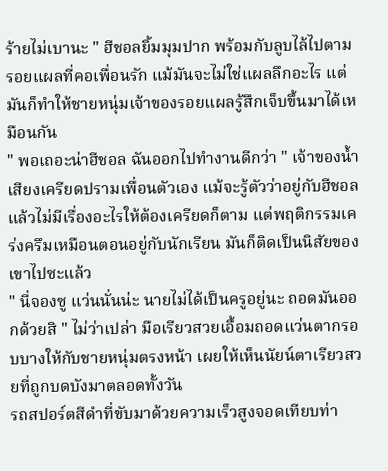ร้ายไม่เบานะ " ฮีชอลยิ้มมุมปาก พร้อมกับลูบไล้ไปตามรอยแผลที่คอเพื่อนรัก แม้มันจะไม่ใช่แผลลึกอะไร แต่มันก็ทำให้ชายหนุ่มเจ้าของรอยแผลรู้สึกเจ็บขึ้นมาได้เหมือนกัน
" พอเถอะน่าฮีชอล ฉันออกไปทำงานดีกว่า " เจ้าของน้ำเสียงเครียดปรามเพื่อนตัวเอง แม้จะรู้ตัวว่าอยู่กับฮีชอลแล้วไม่มีเรื่องอะไรให้ต้องเครียดก็ตาม แต่พฤติกรรมเคร่งครึมเหมือนตอนอยู่กับนักเรียน มันก็ติดเป็นนิสัยของเขาไปซะแล้ว
" นี่จองซู แว่นนั่นน่ะ นายไม่ได้เป็นครูอยู่นะ ถอดมันออกด้วยสิ " ไม่ว่าเปล่า มือเรียวสวยเอื้อมถอดแว่นตากรอบบางให้กับชายหนุ่มตรงหน้า เผยให้เห็นนัยน์ตาเรียวสวยที่ถูกบดบังมาตลอดทั้งวัน
รถสปอร์ตสีดำที่ขับมาด้วยความเร็วสูงจอดเทียบท่า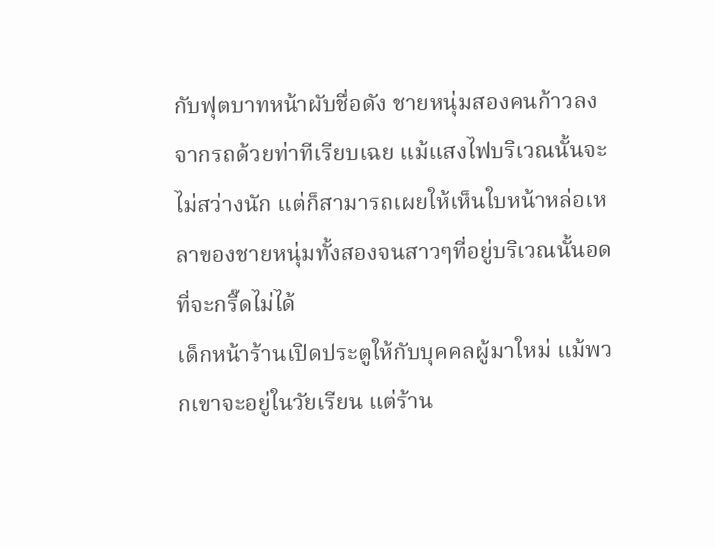กับฟุตบาทหน้าผับชื่อดัง ชายหนุ่มสองคนก้าวลงจากรถด้วยท่าทีเรียบเฉย แม้แสงไฟบริเวณนั้นจะไม่สว่างนัก แต่ก็สามารถเผยให้เห็นใบหน้าหล่อเหลาของชายหนุ่มทั้งสองจนสาวๆที่อยู่บริเวณนั้นอดที่จะกรี๊ดไม่ได้
เด็กหน้าร้านเปิดประตูให้กับบุคคลผู้มาใหม่ แม้พวกเขาจะอยู่ในวัยเรียน แต่ร้าน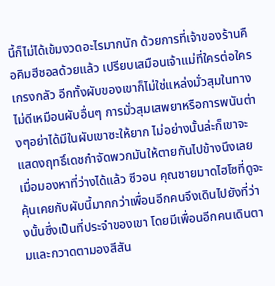นี้ก็ไม่ได้เข้มงวดอะไรมากนัก ด้วยการที่เจ้าของร้านคือคิมฮีชอลด้วยแล้ว เปรียบเสมือนเจ้าแม่ที่ใครต่อใครเกรงกลัว อีกทั้งผับของเขาก็ไม่ใช่แหล่งมั่วสุมในทางไม่ดีเหมือนผับอื่นๆ การมั่วสุมเสพยาหรือการพนันต่างๆอย่าได้มีในผับเขาซะให้ยาก ไม่อย่างนั้นล่ะก็เขาจะแสดงฤทธิ์เดชกำจัดพวกมันให้ตายกันไปข้างนึงเลย
เมื่อมองหาที่ว่างได้แล้ว ซีวอน คุณชายมาดไฮโซที่ดูจะคุ้นเคยกับผับนี้มากกว่าเพื่อนอีกคนจึงเดินไปยังที่ว่างนั้นซึ่งเป็นที่ประจำของเขา โดยมีเพื่อนอีกคนเดินตามและกวาดตามองสีสัน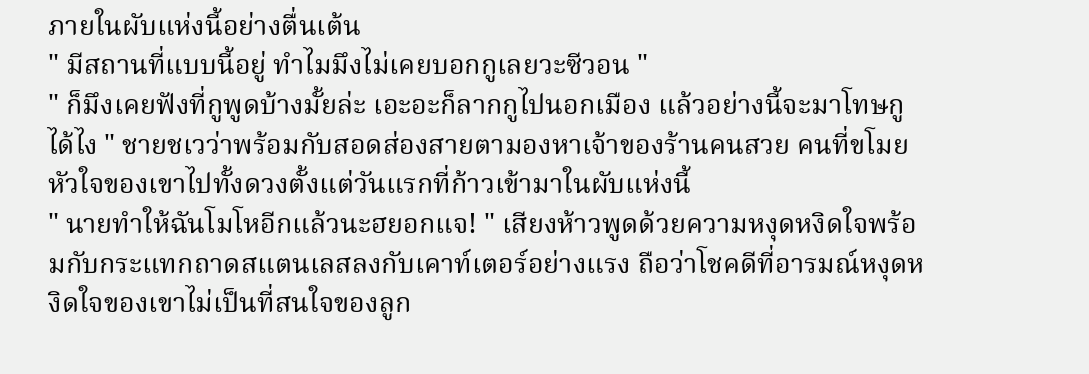ภายในผับแห่งนี้อย่างตื่นเต้น
" มีสถานที่แบบนี้อยู่ ทำไมมึงไม่เคยบอกกูเลยวะซีวอน "
" ก็มึงเคยฟังที่กูพูดบ้างมั้ยล่ะ เอะอะก็ลากกูไปนอกเมือง แล้วอย่างนี้จะมาโทษกูได้ไง " ชายชเวว่าพร้อมกับสอดส่องสายตามองหาเจ้าของร้านคนสวย คนที่ขโมยหัวใจของเขาไปทั้งดวงตั้งแต่วันแรกที่ก้าวเข้ามาในผับแห่งนี้
" นายทำให้ฉันโมโหอีกแล้วนะฮยอกแจ! " เสียงห้าวพูดด้วยความหงุดหงิดใจพร้อมกับกระแทกถาดสแตนเลสลงกับเคาท์เตอร์อย่างแรง ถือว่าโชคดีที่อารมณ์หงุดหงิดใจของเขาไม่เป็นที่สนใจของลูก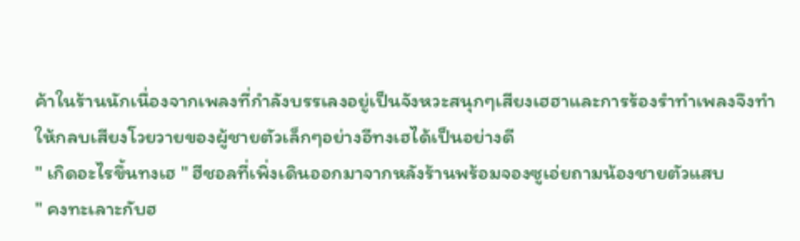ค้าในร้านนักเนื่องจากเพลงที่กำลังบรรเลงอยู่เป็นจังหวะสนุกๆเสียงเฮฮาและการร้องรำทำเพลงจึงทำให้กลบเสียงโวยวายของผู้ชายตัวเล็กๆอย่างอีทงเฮได้เป็นอย่างดี
" เกิดอะไรขึ้นทงเฮ " ฮีชอลที่เพิ่งเดินออกมาจากหลังร้านพร้อมจองซูเอ่ยถามน้องชายตัวแสบ
" คงทะเลาะกับฮ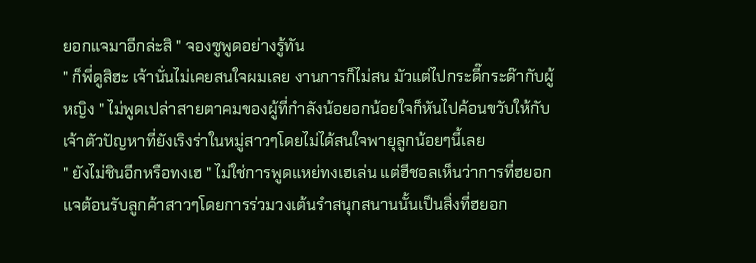ยอกแจมาอีกล่ะสิ " จองซูพูดอย่างรู้ทัน
" ก็พี่ดูสิฮะ เจ้านั่นไม่เคยสนใจผมเลย งานการก็ไม่สน มัวแต่ไปกระดี๊กระด๊ากับผู้หญิง " ไม่พูดเปล่าสายตาคมของผู้ที่กำลังน้อยอกน้อยใจก็หันไปค้อนขวับให้กับเจ้าตัวปัญหาที่ยังเริงร่าในหมู่สาวๆโดยไม่ได้สนใจพายุลูกน้อยๆนี้เลย
" ยังไม่ชินอีกหรือทงเฮ " ไม่ใช่การพูดแหย่ทงเฮเล่น แต่ฮีชอลเห็นว่าการที่ฮยอกแจต้อนรับลูกค้าสาวๆโดยการร่วมวงเต้นรำสนุกสนานนั้นเป็นสิ่งที่ฮยอก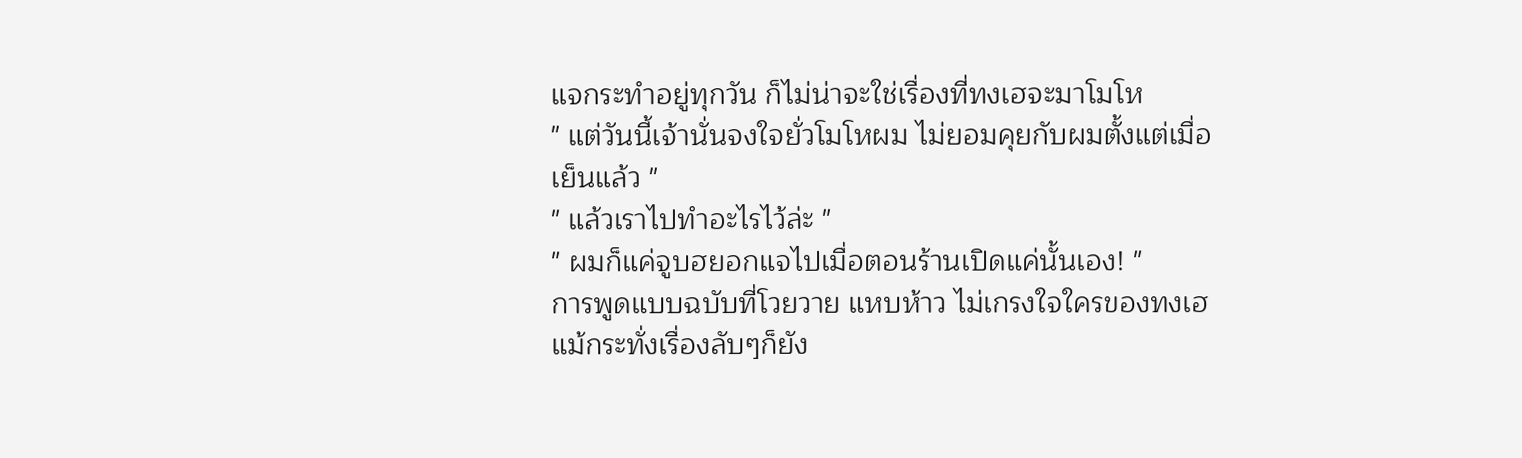แจกระทำอยู่ทุกวัน ก็ไม่น่าจะใช่เรื่องที่ทงเฮจะมาโมโห
" แต่วันนี้เจ้านั่นจงใจยั่วโมโหผม ไม่ยอมคุยกับผมตั้งแต่เมื่อเย็นแล้ว "
" แล้วเราไปทำอะไรไว้ล่ะ "
" ผมก็แค่จูบฮยอกแจไปเมื่อตอนร้านเปิดแค่นั้นเอง! "
การพูดแบบฉบับที่โวยวาย แหบห้าว ไม่เกรงใจใครของทงเฮ แม้กระทั่งเรื่องลับๆก็ยัง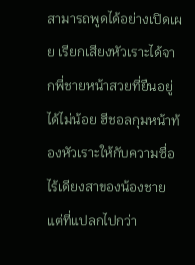สามารถพูดได้อย่างเปิดเผย เรียกเสียงหัวเราะได้จากพี่ชายหน้าสวยที่ยืนอยู่ได้ไม่น้อย ฮีชอลกุมหน้าท้องหัวเราะให้กับความซื่อไร้เดียงสาของน้องชาย แต่ที่แปลกไปกว่า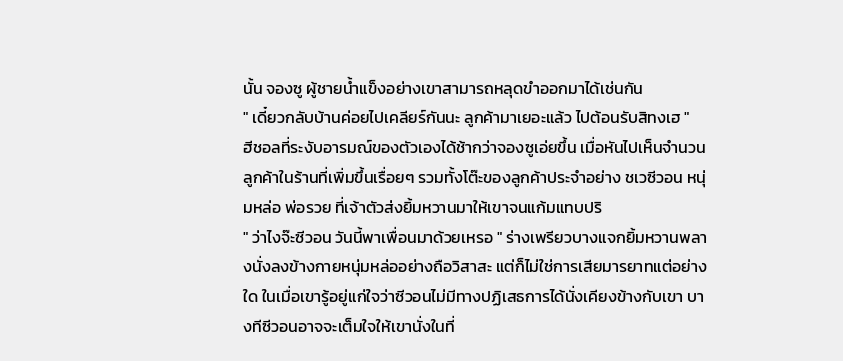นั้น จองซู ผู้ชายน้ำแข็งอย่างเขาสามารถหลุดขำออกมาได้เช่นกัน
" เดี๋ยวกลับบ้านค่อยไปเคลียร์กันนะ ลูกค้ามาเยอะแล้ว ไปต้อนรับสิทงเฮ "
ฮีชอลที่ระงับอารมณ์ของตัวเองได้ช้ากว่าจองซูเอ่ยขึ้น เมื่อหันไปเห็นจำนวนลูกค้าในร้านที่เพิ่มขึ้นเรื่อยๆ รวมทั้งโต๊ะของลูกค้าประจำอย่าง ชเวซีวอน หนุ่มหล่อ พ่อรวย ที่เจ้าตัวส่งยิ้มหวานมาให้เขาจนแก้มแทบปริ
" ว่าไงจ๊ะซีวอน วันนี้พาเพื่อนมาด้วยเหรอ " ร่างเพรียวบางแจกยิ้มหวานพลางนั่งลงข้างกายหนุ่มหล่ออย่างถือวิสาสะ แต่ก็ไม่ใช่การเสียมารยาทแต่อย่างใด ในเมื่อเขารู้อยู่แก่ใจว่าซีวอนไม่มีทางปฏิเสธการได้นั่งเคียงข้างกับเขา บางทีซีวอนอาจจะเต็มใจให้เขานั่งในที่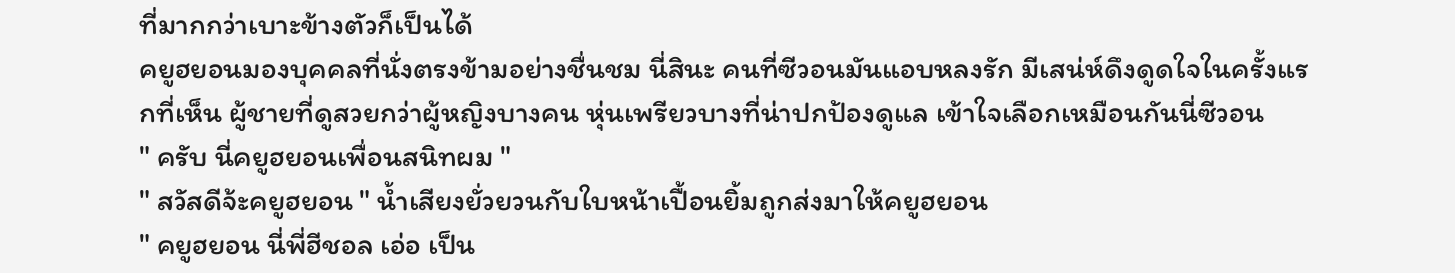ที่มากกว่าเบาะข้างตัวก็เป็นได้
คยูฮยอนมองบุคคลที่นั่งตรงข้ามอย่างชื่นชม นี่สินะ คนที่ซีวอนมันแอบหลงรัก มีเสน่ห์ดึงดูดใจในครั้งแรกที่เห็น ผู้ชายที่ดูสวยกว่าผู้หญิงบางคน หุ่นเพรียวบางที่น่าปกป้องดูแล เข้าใจเลือกเหมือนกันนี่ซีวอน
" ครับ นี่คยูฮยอนเพื่อนสนิทผม "
" สวัสดีจ้ะคยูฮยอน " น้ำเสียงยั่วยวนกับใบหน้าเปื้อนยิ้มถูกส่งมาให้คยูฮยอน
" คยูฮยอน นี่พี่ฮีชอล เอ่อ เป็น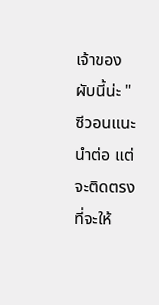เจ้าของผับนี้น่ะ " ซีวอนแนะนำต่อ แต่จะติดตรงที่จะให้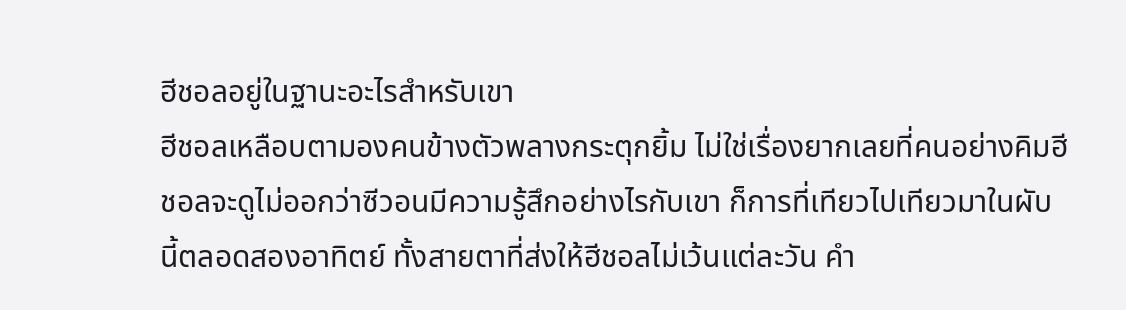ฮีชอลอยู่ในฐานะอะไรสำหรับเขา
ฮีชอลเหลือบตามองคนข้างตัวพลางกระตุกยิ้ม ไม่ใช่เรื่องยากเลยที่คนอย่างคิมฮีชอลจะดูไม่ออกว่าซีวอนมีความรู้สึกอย่างไรกับเขา ก็การที่เทียวไปเทียวมาในผับนี้ตลอดสองอาทิตย์ ทั้งสายตาที่ส่งให้ฮีชอลไม่เว้นแต่ละวัน คำ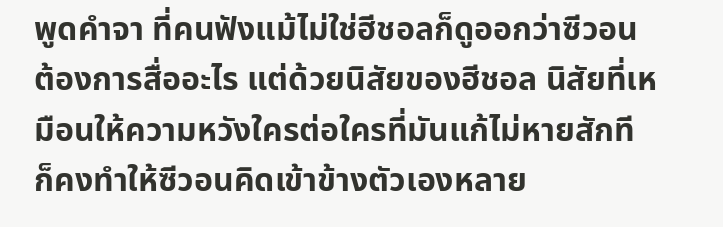พูดคำจา ที่คนฟังแม้ไม่ใช่ฮีชอลก็ดูออกว่าซีวอนต้องการสื่ออะไร แต่ด้วยนิสัยของฮีชอล นิสัยที่เหมือนให้ความหวังใครต่อใครที่มันแก้ไม่หายสักที ก็คงทำให้ซีวอนคิดเข้าข้างตัวเองหลาย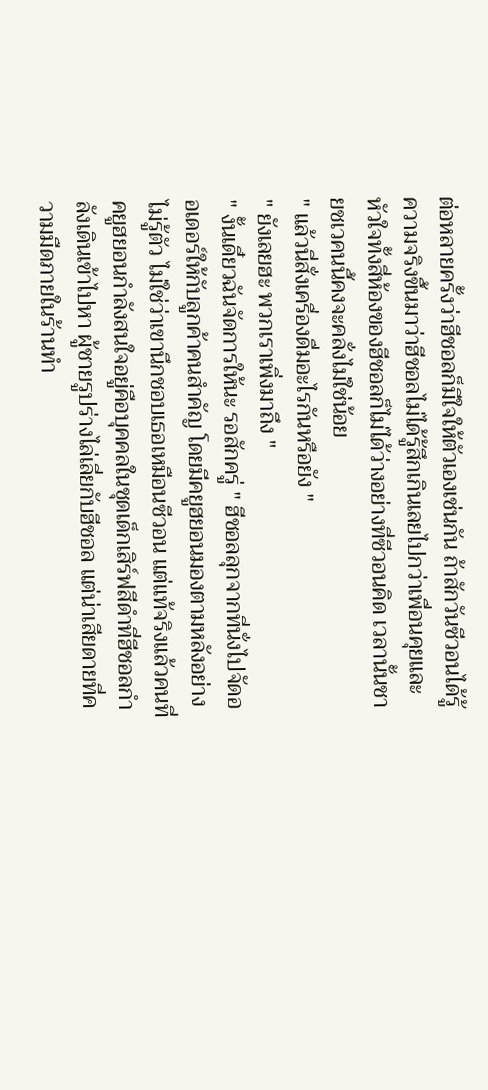ต่อหลายครั้งว่าฮีชอลก็มีใจให้ตัวเองเช่นกัน ถ้าสักวันซีวอนได้รู้ความจริงขึ้นมาว่าฮีชอลไม่ได้รู้สึกเกินเลยไปกว่าเพื่อนคุยและหัวใจทั้งสี่ห้องของฮีชอลก็ไม่ได้ว่างอย่างที่ซีวอนคิด เวลานั้นชายชเวคนนี้คงจะคลั่งไม่ใช่น้อย
" แล้วนี่สั่งเครื่องดื่มอะไรกันหรือยัง "
" ยังเลยฮะ พวกเราเพิ่งมาถึง "
" งั้นเดี๋ยวฉันจัดการให้นะ รอสักครู่ " ฮีชอลลุกจากที่นั่งไปจัดออเดอร์ให้กับลูกค้าคนสำคัญ โดยมีคยูฮยอนมองตามหลังอย่างไม่รู้ตัว ไม่ใช่ว่าเขานึกชอบเธอเหมือนซีวอน แต่แท้จริงแล้วคนที่คยูฮยอนกำลังสนใจอยู่คือบุคคลในชุดเด็กเสิร์ฟสีดำที่ฮีชอลกำลังเดินเข้าไปหา ผู้ชายรูปร่างไล่เลี่ยกับฮีชอล แต่น่าเสียดายที่ความมืดภายในร้านทำ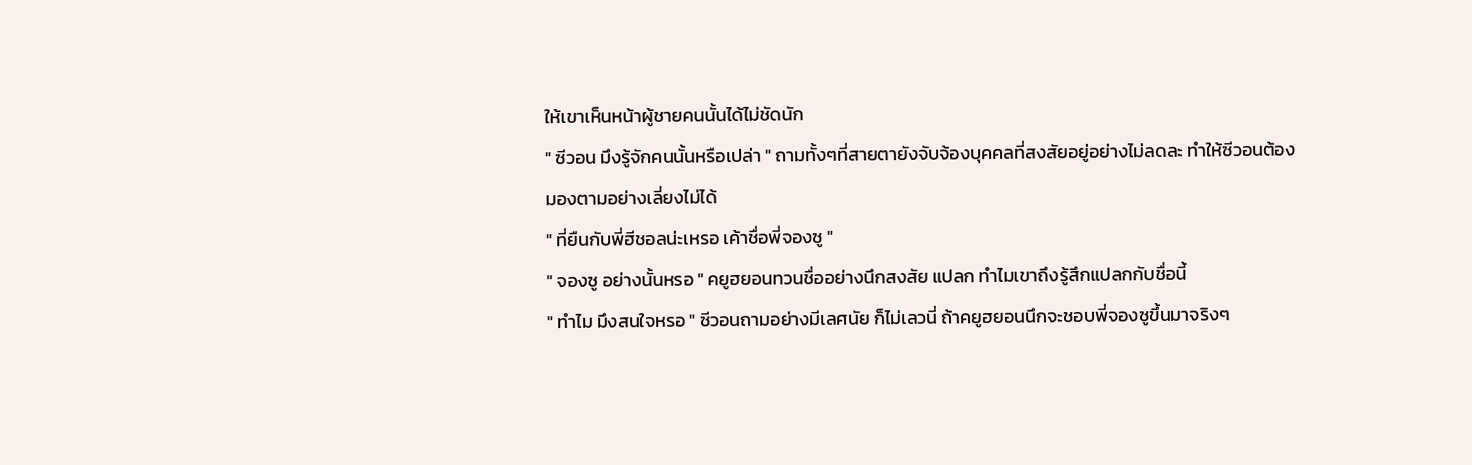ให้เขาเห็นหน้าผู้ชายคนนั้นได้ไม่ชัดนัก
" ซีวอน มึงรู้จักคนนั้นหรือเปล่า " ถามทั้งๆที่สายตายังจับจ้องบุคคลที่สงสัยอยู่อย่างไม่ลดละ ทำให้ซีวอนต้องมองตามอย่างเลี่ยงไม่ได้
" ที่ยืนกับพี่ฮีชอลน่ะเหรอ เค้าชื่อพี่จองซู "
" จองซู อย่างนั้นหรอ " คยูฮยอนทวนชื่ออย่างนึกสงสัย แปลก ทำไมเขาถึงรู้สึกแปลกกับชื่อนี้
" ทำไม มึงสนใจหรอ " ซีวอนถามอย่างมีเลศนัย ก็ไม่เลวนี่ ถ้าคยูฮยอนนึกจะชอบพี่จองซูขึ้นมาจริงๆ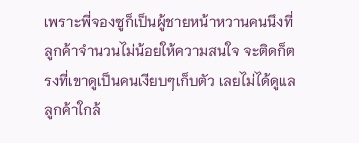เพราะพี่จองซูก็เป็นผู้ชายหน้าหวานคนนึงที่ลูกค้าจำนวนไม่น้อยให้ความสนใจ จะติดก็ตรงที่เขาดูเป็นคนเงียบๆเก็บตัว เลยไม่ได้ดูแลลูกค้าใกล้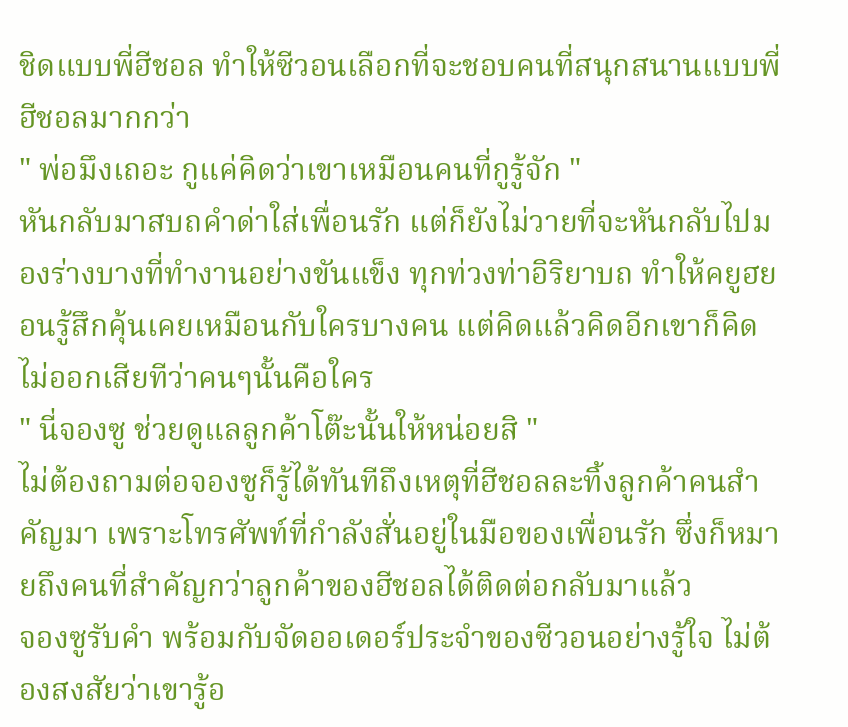ชิดแบบพี่ฮีชอล ทำให้ซีวอนเลือกที่จะชอบคนที่สนุกสนานแบบพี่ฮีชอลมากกว่า
" พ่อมึงเถอะ กูแค่คิดว่าเขาเหมือนคนที่กูรู้จัก "
หันกลับมาสบถคำด่าใส่เพื่อนรัก แต่ก็ยังไม่วายที่จะหันกลับไปมองร่างบางที่ทำงานอย่างขันแข็ง ทุกท่วงท่าอิริยาบถ ทำให้คยูฮยอนรู้สึกคุ้นเคยเหมือนกับใครบางคน แต่คิดแล้วคิดอีกเขาก็คิดไม่ออกเสียทีว่าคนๆนั้นคือใคร
" นี่จองซู ช่วยดูแลลูกค้าโต๊ะนั้นให้หน่อยสิ "
ไม่ต้องถามต่อจองซูก็รู้ได้ทันทีถึงเหตุที่ฮีชอลละทิ้งลูกค้าคนสำคัญมา เพราะโทรศัพท์ที่กำลังสั่นอยู่ในมือของเพื่อนรัก ซึ่งก็หมายถึงคนที่สำคัญกว่าลูกค้าของฮีชอลได้ติดต่อกลับมาแล้ว
จองซูรับคำ พร้อมกับจัดออเดอร์ประจำของซีวอนอย่างรู้ใจ ไม่ต้องสงสัยว่าเขารู้อ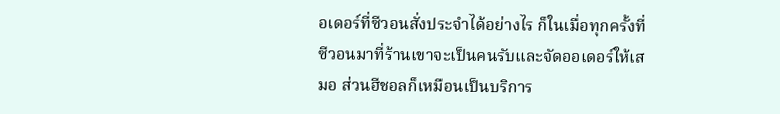อเดอร์ที่ซีวอนสั่งประจำได้อย่างไร ก็ในเมื่อทุกครั้งที่ซีวอนมาที่ร้านเขาจะเป็นคนรับและจัดออเดอร์ให้เสมอ ส่วนฮีชอลก็เหมือนเป็นบริการ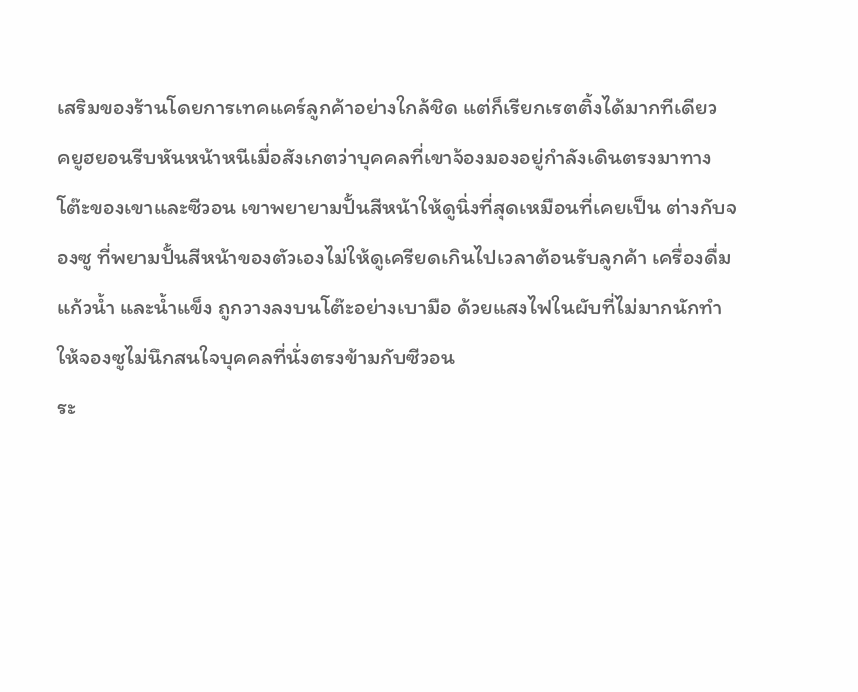เสริมของร้านโดยการเทคแคร์ลูกค้าอย่างใกล้ชิด แต่ก็เรียกเรตติ้งได้มากทีเดียว
คยูฮยอนรีบหันหน้าหนีเมื่อสังเกตว่าบุคคลที่เขาจ้องมองอยู่กำลังเดินตรงมาทางโต๊ะของเขาและซีวอน เขาพยายามปั้นสีหน้าให้ดูนิ่งที่สุดเหมือนที่เคยเป็น ต่างกับจองซู ที่พยามปั้นสีหน้าของตัวเองไม่ให้ดูเครียดเกินไปเวลาต้อนรับลูกค้า เครื่องดื่ม แก้วน้ำ และน้ำแข็ง ถูกวางลงบนโต๊ะอย่างเบามือ ด้วยแสงไฟในผับที่ไม่มากนักทำให้จองซูไม่นึกสนใจบุคคลที่นั่งตรงข้ามกับซีวอน
ระ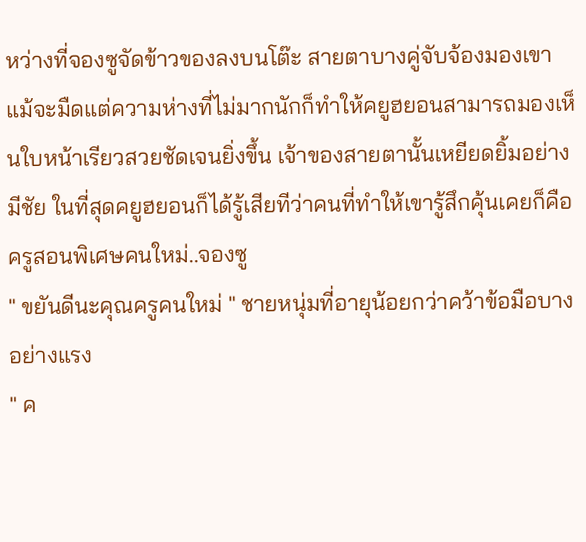หว่างที่จองซูจัดข้าวของลงบนโต๊ะ สายตาบางคู่จับจ้องมองเขา แม้จะมืดแต่ความห่างที่ไม่มากนักก็ทำให้คยูฮยอนสามารถมองเห็นใบหน้าเรียวสวยชัดเจนยิ่งขึ้น เจ้าของสายตานั้นเหยียดยิ้มอย่างมีชัย ในที่สุดคยูฮยอนก็ได้รู้เสียทีว่าคนที่ทำให้เขารู้สึกคุ้นเคยก็คือครูสอนพิเศษคนใหม่..จองซู
" ขยันดีนะคุณครูคนใหม่ " ชายหนุ่มที่อายุน้อยกว่าคว้าข้อมือบางอย่างแรง
" ค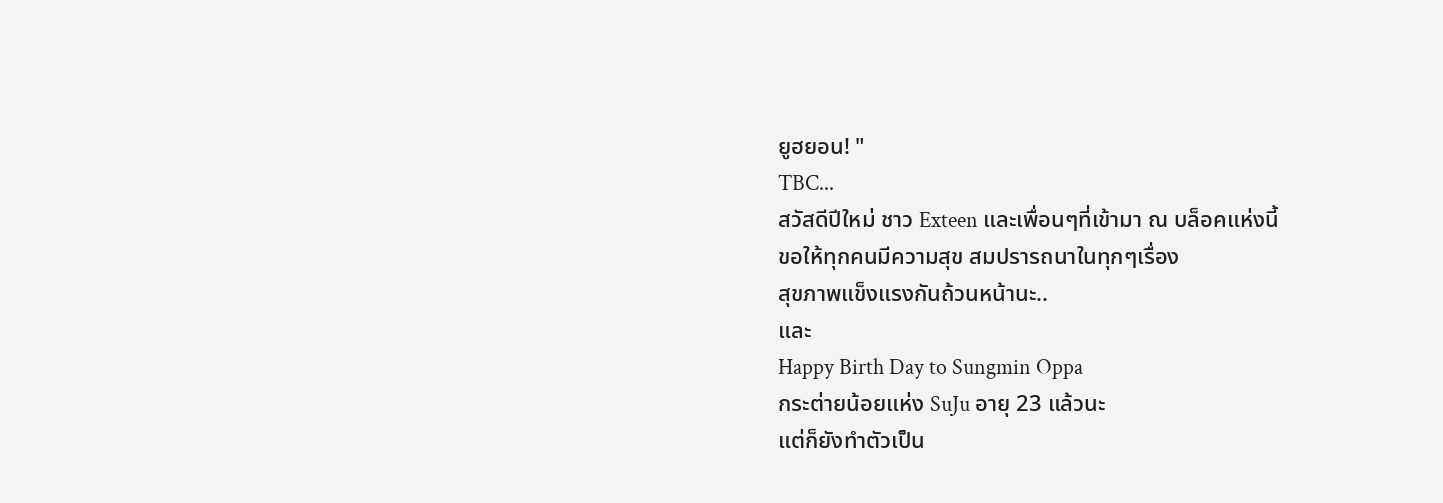ยูฮยอน! "
TBC...
สวัสดีปีใหม่ ชาว Exteen และเพื่อนๆที่เข้ามา ณ บล็อคแห่งนี้
ขอให้ทุกคนมีความสุข สมปรารถนาในทุกๆเรื่อง
สุขภาพแข็งแรงกันถ้วนหน้านะ..
และ
Happy Birth Day to Sungmin Oppa
กระต่ายน้อยแห่ง SuJu อายุ 23 แล้วนะ
แต่ก็ยังทำตัวเป็น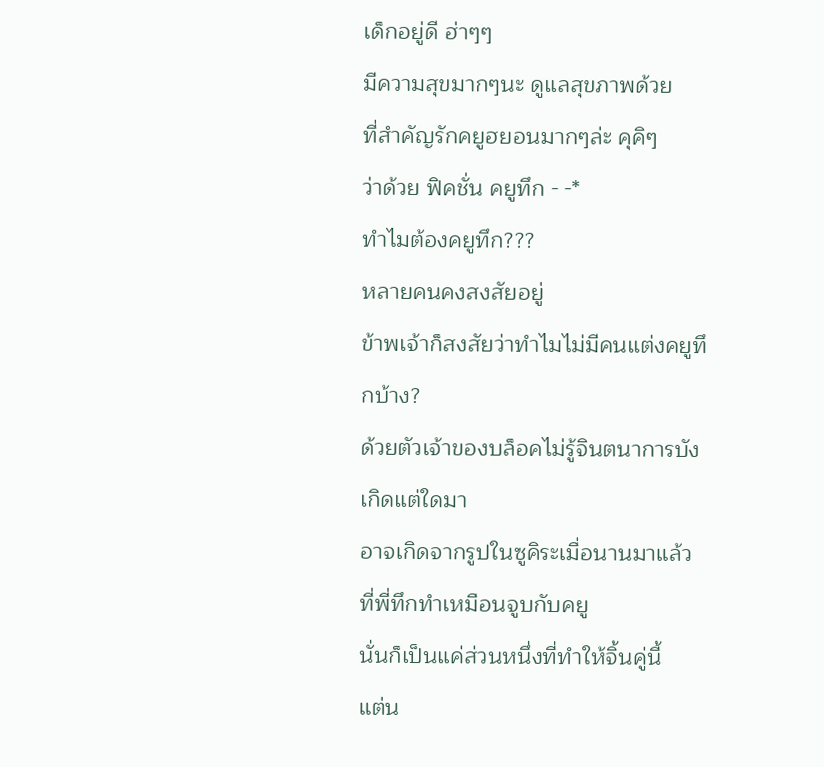เด็กอยู่ดี ฮ่าๆๆ
มีความสุขมากๆนะ ดูแลสุขภาพด้วย
ที่สำคัญรักคยูฮยอนมากๆล่ะ คุคิๆ
ว่าด้วย ฟิคชั่น คยูทึก - -*
ทำไมต้องคยูทึก???
หลายคนคงสงสัยอยู่
ข้าพเจ้าก็สงสัยว่าทำไมไม่มีคนแต่งคยูทึกบ้าง?
ด้วยตัวเจ้าของบล็อคไม่รู้จินตนาการบังเกิดแต่ใดมา
อาจเกิดจากรูปในซูคิระเมื่อนานมาแล้ว
ที่พี่ทึกทำเหมือนจูบกับคยู
นั่นก็เป็นแค่ส่วนหนึ่งที่ทำให้จิ้นคู่นี้
แต่น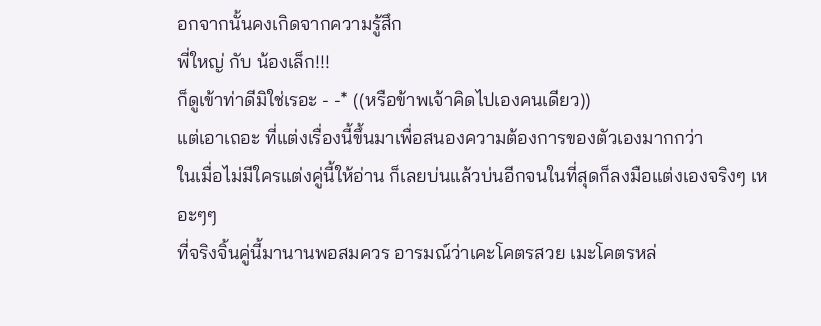อกจากนั้นคงเกิดจากความรู้สึก
พี่ใหญ่ กับ น้องเล็ก!!!
ก็ดูเข้าท่าดีมิใช่เรอะ - -* ((หรือข้าพเจ้าคิดไปเองคนเดียว))
แต่เอาเถอะ ที่แต่งเรื่องนี้ขึ้นมาเพื่อสนองความต้องการของตัวเองมากกว่า
ในเมื่อไม่มีใครแต่งคู่นี้ให้อ่าน ก็เลยบ่นแล้วบ่นอีกจนในที่สุดก็ลงมือแต่งเองจริงๆ เหอะๆๆ
ที่จริงจิ้นคู่นี้มานานพอสมควร อารมณ์ว่าเคะโคตรสวย เมะโคตรหล่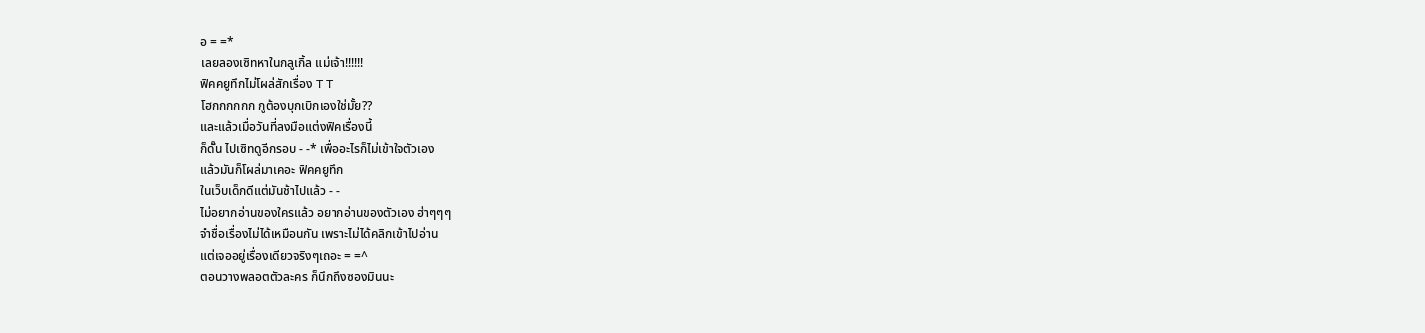อ = =*
เลยลองเซิทหาในกลูเกิ้ล แม่เจ้า!!!!!!
ฟิคคยูทึกไม่โผล่สักเรื่อง T T
โฮกกกกกก กูต้องบุกเบิกเองใช่มั้ย??
และแล้วเมื่อวันที่ลงมือแต่งฟิคเรื่องนี้
ก็ดั๊น ไปเซิทดูอีกรอบ - -* เพื่ออะไรก็ไม่เข้าใจตัวเอง
แล้วมันก็โผล่มาเคอะ ฟิคคยูทึก
ในเว็บเด็กดีแต่มันช้าไปแล้ว - -
ไม่อยากอ่านของใครแล้ว อยากอ่านของตัวเอง ฮ่าๆๆๆ
จำชื่อเรื่องไม่ได้เหมือนกัน เพราะไม่ได้คลิกเข้าไปอ่าน
แต่เจออยู่เรื่องเดียวจริงๆเถอะ = =^
ตอนวางพลอตตัวละคร ก็นึกถึงซองมินนะ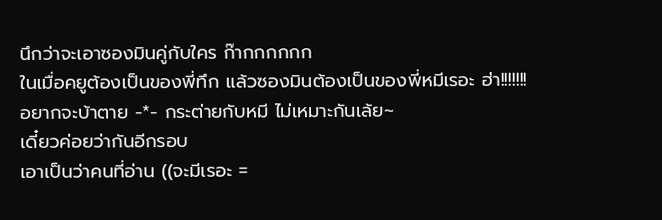นึกว่าจะเอาซองมินคู่กับใคร ก๊ากกกกกก
ในเมื่อคยูต้องเป็นของพี่ทึก แล้วซองมินต้องเป็นของพี่หมีเรอะ ฮ่า!!!!!!!
อยากจะบ้าตาย -*- กระต่ายกับหมี ไม่เหมาะกันเล้ย~
เดี๋ยวค่อยว่ากันอีกรอบ
เอาเป็นว่าคนที่อ่าน ((จะมีเรอะ =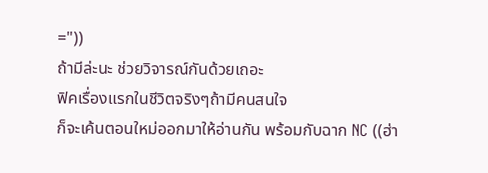="))
ถ้ามีล่ะนะ ช่วยวิจารณ์กันด้วยเถอะ
ฟิคเรื่องแรกในชีวิตจริงๆถ้ามีคนสนใจ
ก็จะเค้นตอนใหม่ออกมาให้อ่านกัน พร้อมกับฉาก NC ((ฮ่า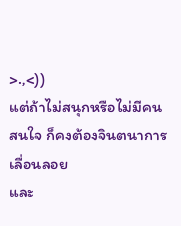>.,<))
แต่ถ้าไม่สนุกหรือไม่มีคนสนใจ ก็คงต้องจินตนาการเลื่อนลอย
และ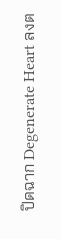ปิดฉาก Degenerate Heart ลงต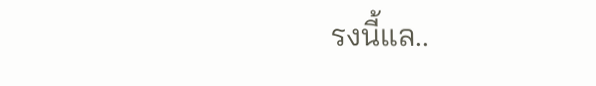รงนี้แล..